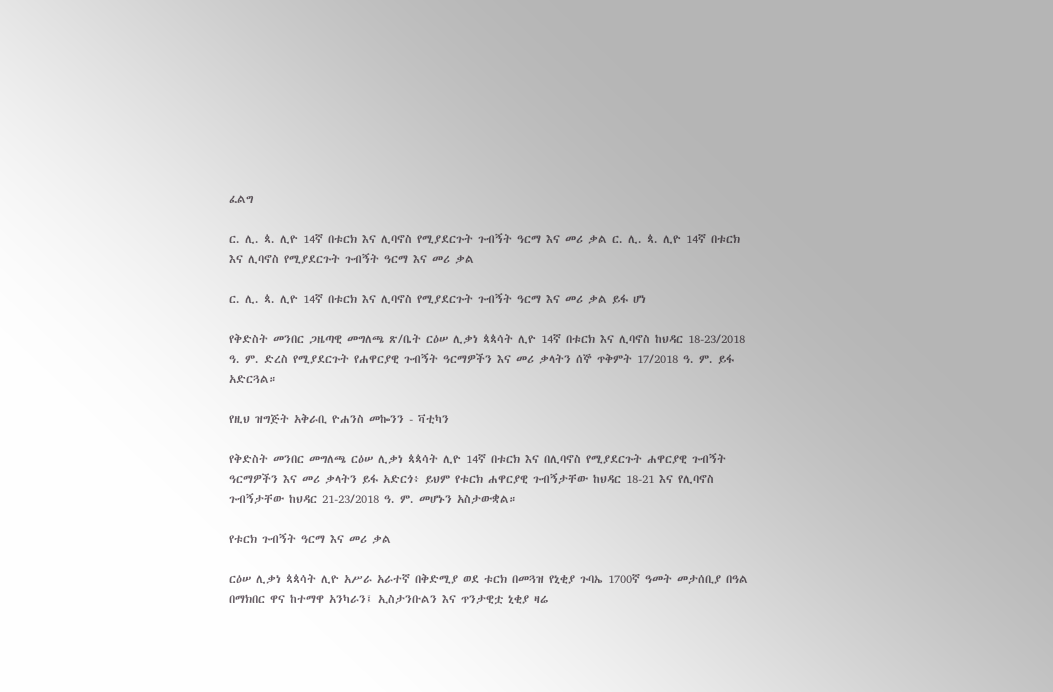ፈልግ

ር. ሊ. ጳ. ሊዮ 14ኛ በቱርክ እና ሊባኖስ የሚያደርጉት ጉብኝት ዓርማ እና መሪ ቃል ር. ሊ. ጳ. ሊዮ 14ኛ በቱርክ እና ሊባኖስ የሚያደርጉት ጉብኝት ዓርማ እና መሪ ቃል

ር. ሊ. ጳ. ሊዮ 14ኛ በቱርክ እና ሊባኖስ የሚያደርጉት ጉብኝት ዓርማ እና መሪ ቃል ይፋ ሆነ

የቅድስት መንበር ጋዜጣዊ መግለጫ ጽ/ቤት ርዕሠ ሊቃነ ጳጳሳት ሊዮ 14ኛ በቱርክ እና ሊባኖስ ከህዳር 18-23/2018 ዓ. ም. ድረስ የሚያደርጉት የሐዋርያዊ ጉብኝት ዓርማዎችን እና መሪ ቃላትን ሰኞ ጥቅምት 17/2018 ዓ. ም. ይፋ አድርጓል።

የዚህ ዝግጅት አቅራቢ ዮሐንስ መኰንን - ቫቲካን

የቅድስት መንበር መግለጫ ርዕሠ ሊቃነ ጳጳሳት ሊዮ 14ኛ በቱርክ እና በሊባኖስ የሚያደርጉት ሐዋርያዊ ጉብኝት ዓርማዎችን እና መሪ ቃላትን ይፋ አድርጎ፥ ይህም የቱርክ ሐዋርያዊ ጉብኝታቸው ከህዳር 18-21 እና የሊባኖስ ጉብኝታቸው ከህዳር 21-23/2018 ዓ. ም. መሆኑን አስታውቋል።

የቱርክ ጉብኝት ዓርማ እና መሪ ቃል

ርዕሠ ሊቃነ ጳጳሳት ሊዮ አሥራ አራተኛ በቅድሚያ ወደ ቱርክ በመጓዝ የኒቂያ ጉባኤ 1700ኛ ዓመት መታሰቢያ በዓል በማክበር ዋና ከተማዋ አንካራን፤ ኢስታንቡልን እና ጥንታዊቷ ኒቂያ ዛሬ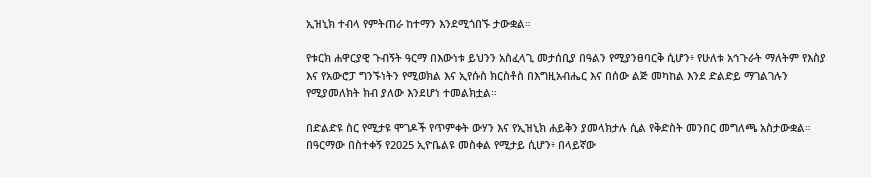ኢዝኒክ ተብላ የምትጠራ ከተማን እንደሚጎበኙ ታውቋል።

የቱርክ ሐዋርያዊ ጉብኝት ዓርማ በእውነቱ ይህንን አስፈላጊ መታሰቢያ በዓልን የሚያንፀባርቅ ሲሆን፥ የሁለቱ አኅጉራት ማለትም የእስያ እና የአውሮፓ ግንኙነትን የሚወክል እና ኢየሱስ ክርስቶስ በእግዚአብሔር እና በሰው ልጅ መካከል እንደ ድልድይ ማገልገሉን የሚያመለክት ክብ ያለው እንደሆነ ተመልክቷል።

በድልድዩ ስር የሚታዩ ሞገዶች የጥምቀት ውሃን እና የኢዝኒክ ሐይቅን ያመላክታሉ ሲል የቅድስት መንበር መግለጫ አስታውቋል። በዓርማው በስተቀኝ የ2025 ኢዮቤልዩ መስቀል የሚታይ ሲሆን፥ በላይኛው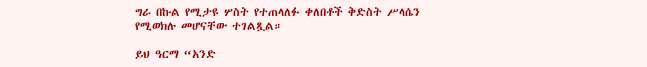ግራ በኩል የሚታዩ ሦስት የተጠላለፉ ቀለበቶች ቅድስት ሥላሴን የሚወክሉ መሆናቸው ተገልጿል።

ይህ ዓርማ “አንድ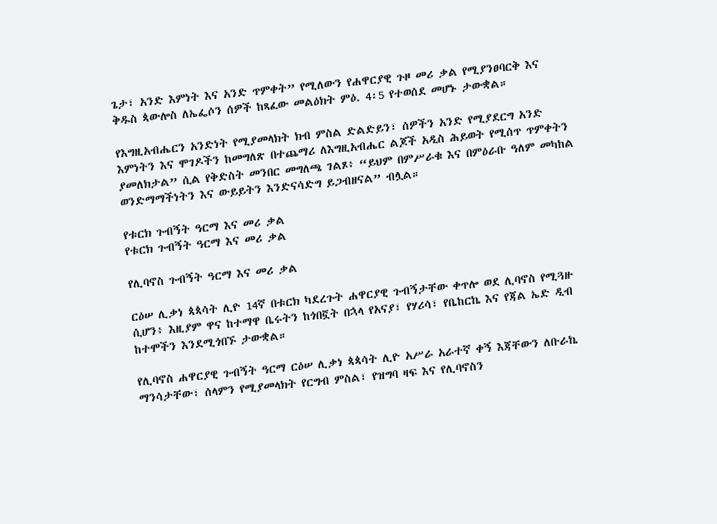ጌታ፣ አንድ እምነት እና አንድ ጥምቀት” የሚለውን የሐዋርያዊ ጉዞ መሪ ቃል የሚያንፀባርቅ እና ቅዱስ ጳውሎስ ለኤፌሶን ሰዎች ከጻፈው መልዕክት ምዕ. 4፡5 የተወሰደ መሆኑ ታውቋል።

የእግዚአብሔርን አንድነት የሚያመላክት ክብ ምስል ድልድይን፣ ሰዎችን አንድ የሚያደርግ አንድ እምነትን እና ሞገዶችን ከመግለጽ በተጨማሪ ለእግዚአብሔር ልጆች አዲስ ሕይወት የሚሰጥ ጥምቀትን ያመለክታል” ሲል የቅድስት መንበር መግለጫ ገልጾ፥ “ይህም በምሥራቁ እና በምዕራቡ ዓለም መካከል ወንድማማችነትን እና ውይይትን እንድናሳድግ ይጋብዘናል” ብሏል።

የቱርክ ጉብኝት ዓርማ እና መሪ ቃል
የቱርክ ጉብኝት ዓርማ እና መሪ ቃል

የሊባኖስ ጉብኝት ዓርማ እና መሪ ቃል

ርዕሠ ሊቃነ ጳጳሳት ሊዮ 14ኛ በቱርክ ካደረጉት ሐዋርያዊ ጉብኝታቸው ቀጥሎ ወደ ሊባኖስ የሚጓዙ ሲሆን፥ እዚያም ዋና ከተማዋ ቤሩትን ከጎበኟት በኋላ የአናያ፣ የሃሪሳ፣ የቤከርኬ እና የጃል ኤድ ዲብ ከተሞችን እንደሚጎበኙ ታውቋል።

የሊባኖስ ሐዋርያዊ ጉብኝት ዓርማ ርዕሠ ሊቃነ ጳጳሳት ሊዮ አሥራ አራተኛ ቀኝ እጃቸውን ለቡራኬ ማንሳታቸው፣ ሰላምን የሚያመላክት የርግብ ምስል፣ የዝግባ ዛፍ እና የሊባኖስን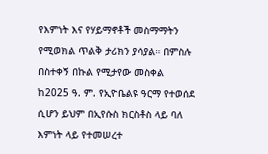የእምነት እና የሃይማኖቶች መስማማትን የሚወክል ጥልቅ ታሪክን ያሳያል። በምስሉ በስተቀኝ በኩል የሚታየው መስቀል ከ2025 ዓ. ም. የኢዮቤልዩ ዓርማ የተወሰደ ሲሆን ይህም በኢየሱስ ክርስቶስ ላይ ባለ እምነት ላይ የተመሠረተ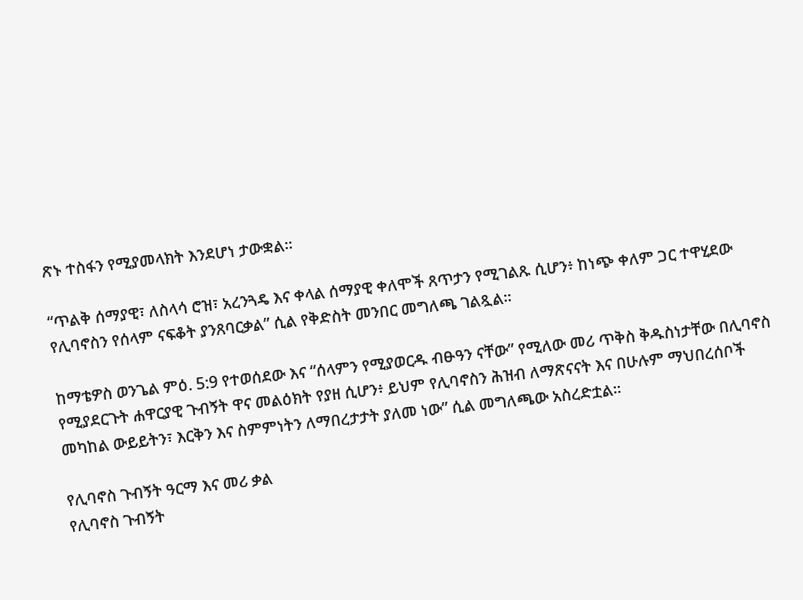ጽኑ ተስፋን የሚያመላክት እንደሆነ ታውቋል።

“ጥልቅ ሰማያዊ፣ ለስላሳ ሮዝ፣ አረንጓዴ እና ቀላል ሰማያዊ ቀለሞች ጸጥታን የሚገልጹ ሲሆን፥ ከነጭ ቀለም ጋር ተዋሂደው የሊባኖስን የሰላም ናፍቆት ያንጸባርቃል” ሲል የቅድስት መንበር መግለጫ ገልጿል።

ከማቴዎስ ወንጌል ምዕ. 5:9 የተወሰደው እና “ሰላምን የሚያወርዱ ብፁዓን ናቸው” የሚለው መሪ ጥቅስ ቅዱስነታቸው በሊባኖስ የሚያደርጉት ሐዋርያዊ ጉብኝት ዋና መልዕክት የያዘ ሲሆን፥ ይህም የሊባኖስን ሕዝብ ለማጽናናት እና በሁሉም ማህበረሰቦች መካከል ውይይትን፣ እርቅን እና ስምምነትን ለማበረታታት ያለመ ነው” ሲል መግለጫው አስረድቷል።

የሊባኖስ ጉብኝት ዓርማ እና መሪ ቃል
የሊባኖስ ጉብኝት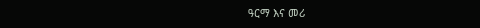ዓርማ እና መሪ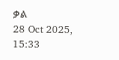ቃል
28 Oct 2025, 15:33